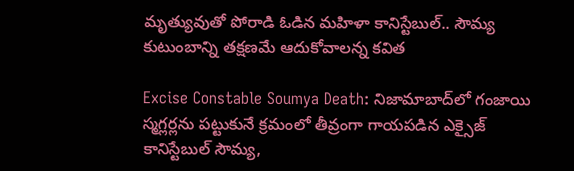మృత్యువుతో పోరాడి ఓడిన మ‌హిళా కానిస్టేబుల్.. సౌమ్య కుటుంబాన్ని తక్షణమే ఆదుకోవాలన్న‌ కవిత

Excise Constable Soumya Death: నిజామాబాద్‌లో గంజాయి స్మగ్లర్లను పట్టుకునే క్రమంలో తీవ్రంగా గాయపడిన ఎక్సైజ్ కానిస్టేబుల్ సౌమ్య,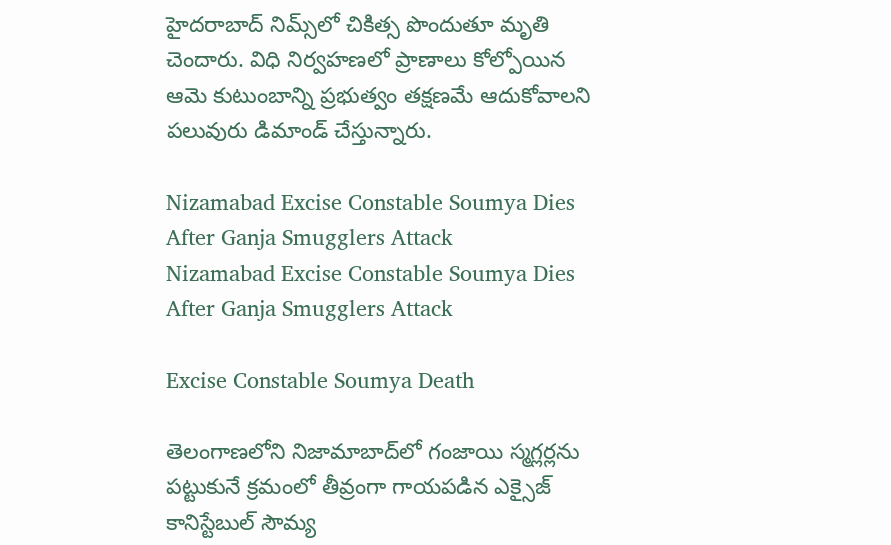హైదరాబాద్ నిమ్స్‌లో చికిత్స పొందుతూ మృతి చెందారు. విధి నిర్వహణలో ప్రాణాలు కోల్పోయిన ఆమె కుటుంబాన్ని ప్రభుత్వం తక్షణమే ఆదుకోవాలని పలువురు డిమాండ్ చేస్తున్నారు.

Nizamabad Excise Constable Soumya Dies After Ganja Smugglers Attack
Nizamabad Excise Constable Soumya Dies After Ganja Smugglers Attack

Excise Constable Soumya Death

తెలంగాణలోని నిజామాబాద్‌లో గంజాయి స్మగ్లర్లను పట్టుకునే క్రమంలో తీవ్రంగా గాయపడిన ఎక్సైజ్ కానిస్టేబుల్ సౌమ్య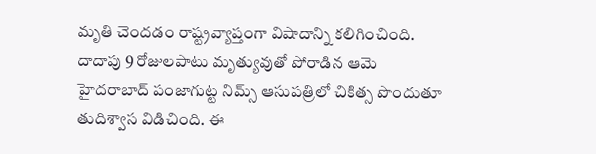మృతి చెందడం రాష్ట్రవ్యాప్తంగా విషాదాన్ని కలిగించింది. దాదాపు 9 రోజులపాటు మృత్యువుతో పోరాడిన ఆమె హైదరాబాద్ పంజాగుట్ట నిమ్స్ ఆసుపత్రిలో చికిత్స పొందుతూ తుదిశ్వాస విడిచింది. ఈ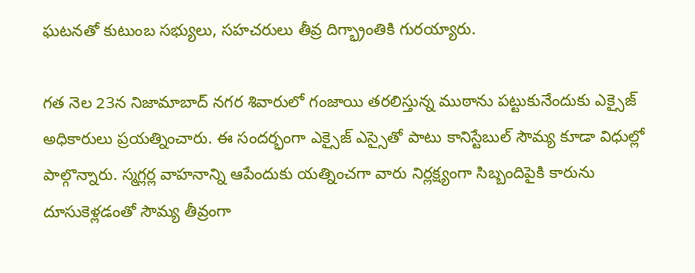ఘటనతో కుటుంబ సభ్యులు, సహచరులు తీవ్ర దిగ్భ్రాంతికి గురయ్యారు.

గత నెల 23న నిజామాబాద్ నగర శివారులో గంజాయి తరలిస్తున్న ముఠాను పట్టుకునేందుకు ఎక్సైజ్ అధికారులు ప్రయత్నించారు. ఈ సందర్భంగా ఎక్సైజ్ ఎస్సైతో పాటు కానిస్టేబుల్ సౌమ్య కూడా విధుల్లో పాల్గొన్నారు. స్మగ్లర్ల వాహనాన్ని ఆపేందుకు యత్నించగా వారు నిర్లక్ష్యంగా సిబ్బందిపైకి కారును దూసుకెళ్లడంతో సౌమ్య తీవ్రంగా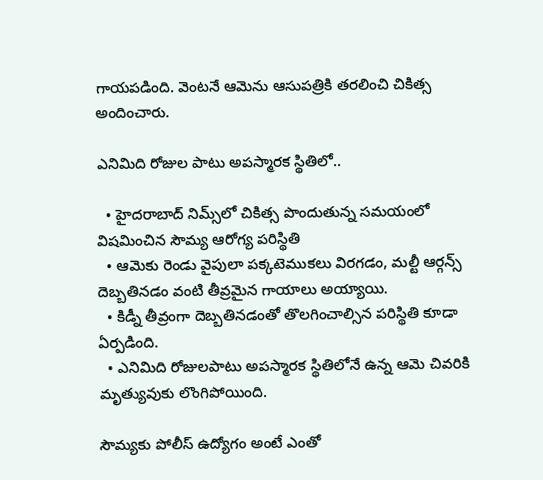గాయపడింది. వెంటనే ఆమెను ఆసుపత్రికి తరలించి చికిత్స అందించారు.

ఎనిమిది రోజుల పాటు అప‌స్మార‌క స్థితిలో..

  • హైదరాబాద్ నిమ్స్‌లో చికిత్స పొందుతున్న సమయంలో విష‌మించిన‌ సౌమ్య ఆరోగ్య పరిస్థితి
  • ఆమెకు రెండు వైపులా పక్కటెముకలు విరగడం, మల్టీ ఆర్గన్స్ దెబ్బతినడం వంటి తీవ్రమైన గాయాలు అయ్యాయి.
  • కిడ్నీ తీవ్రంగా దెబ్బతినడంతో తొలగించాల్సిన పరిస్థితి కూడా ఏర్పడింది.
  • ఎనిమిది రోజులపాటు అపస్మారక స్థితిలోనే ఉన్న ఆమె చివరికి మృత్యువుకు లొంగిపోయింది.

సౌమ్యకు పోలీస్ ఉద్యోగం అంటే ఎంతో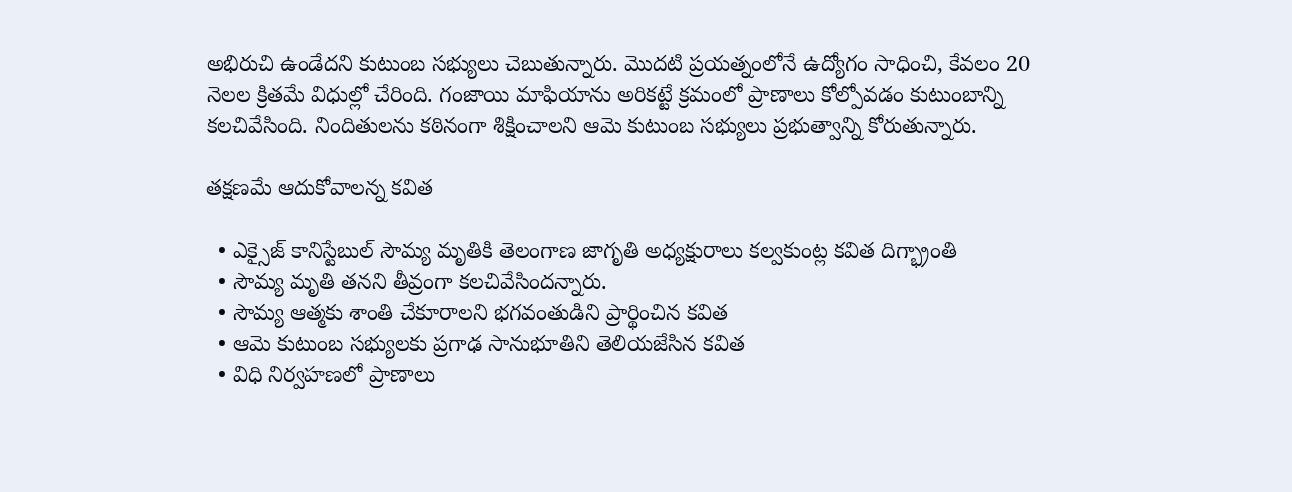అభిరుచి ఉండేదని కుటుంబ సభ్యులు చెబుతున్నారు. మొదటి ప్రయత్నంలోనే ఉద్యోగం సాధించి, కేవలం 20 నెలల క్రితమే విధుల్లో చేరింది. గంజాయి మాఫియాను అరికట్టే క్రమంలో ప్రాణాలు కోల్పోవడం కుటుంబాన్ని కలచివేసింది. నిందితులను కఠినంగా శిక్షించాలని ఆమె కుటుంబ సభ్యులు ప్రభుత్వాన్ని కోరుతున్నారు.

త‌క్ష‌ణ‌మే ఆదుకోవాల‌న్న క‌విత‌

  • ఎక్సైజ్ కానిస్టేబుల్ సౌమ్య మృతికి తెలంగాణ జాగృతి అధ్యక్షురాలు కల్వకుంట్ల కవిత దిగ్భ్రాంతి
  • సౌమ్య మృతి త‌న‌ని తీవ్రంగా కలచివేసిందన్నారు.
  • సౌమ్య ఆత్మకు శాంతి చేకూరాలని భగవంతుడిని ప్రార్థించిన క‌విత‌
  • ఆమె కుటుంబ సభ్యులకు ప్రగాఢ సానుభూతిని తెలియజేసిన క‌విత‌
  • విధి నిర్వహణలో ప్రాణాలు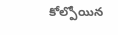కోల్పోయిన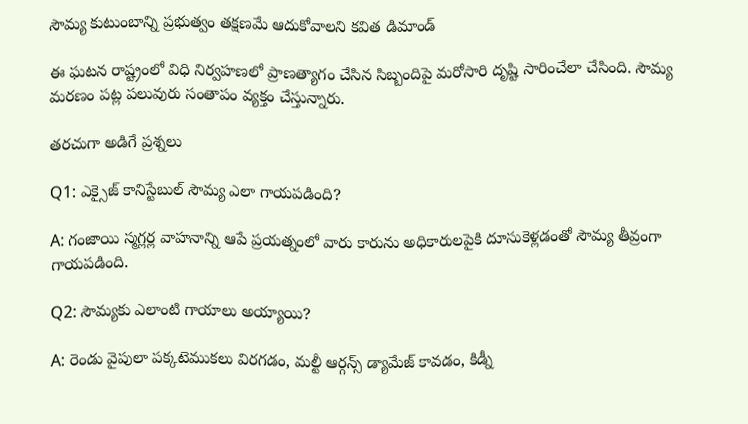సౌమ్య కుటుంబాన్ని ప్రభుత్వం తక్షణమే ఆదుకోవాలని కవిత డిమాండ్

ఈ ఘటన రాష్ట్రంలో విధి నిర్వహణలో ప్రాణత్యాగం చేసిన సిబ్బందిపై మరోసారి దృష్టి సారించేలా చేసింది. సౌమ్య మరణం పట్ల పలువురు సంతాపం వ్యక్తం చేస్తున్నారు.

తరచుగా అడిగే ప్రశ్నలు

Q1: ఎక్సైజ్ కానిస్టేబుల్ సౌమ్య ఎలా గాయపడింది?

A: గంజాయి స్మగ్లర్ల వాహనాన్ని ఆపే ప్రయత్నంలో వారు కారును అధికారులపైకి దూసుకెళ్లడంతో సౌమ్య తీవ్రంగా గాయపడింది.

Q2: సౌమ్యకు ఎలాంటి గాయాలు అయ్యాయి?

A: రెండు వైపులా పక్కటెముకలు విరగడం, మల్టీ ఆర్గన్స్ డ్యామేజ్ కావడం, కిడ్నీ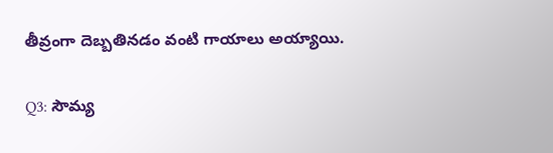తీవ్రంగా దెబ్బతినడం వంటి గాయాలు అయ్యాయి.

Q3: సౌమ్య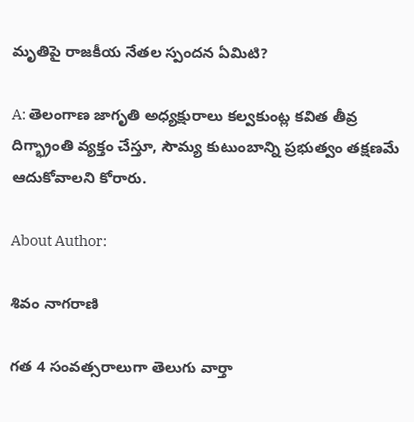మృతిపై రాజకీయ నేతల స్పందన ఏమిటి?

A: తెలంగాణ జాగృతి అధ్యక్షురాలు కల్వకుంట్ల కవిత తీవ్ర దిగ్భ్రాంతి వ్యక్తం చేస్తూ, సౌమ్య కుటుంబాన్ని ప్రభుత్వం తక్షణమే ఆదుకోవాలని కోరారు.

About Author:

శివం నాగరాణి

గత 4 సంవత్సరాలుగా తెలుగు వార్తా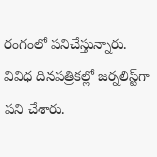రంగంలో పనిచేస్తున్నారు. వివిధ దినపత్రికల్లో జర్నలిస్ట్‌గా పని చేశారు.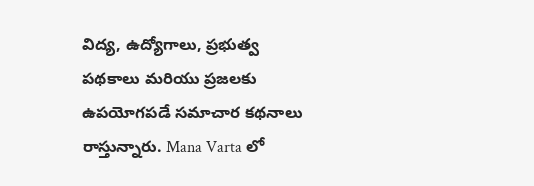విద్య, ఉద్యోగాలు, ప్రభుత్వ పథకాలు మరియు ప్రజలకు ఉపయోగపడే సమాచార కథనాలు రాస్తున్నారు. Mana Varta లో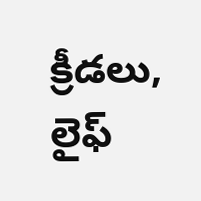క్రీడలు, లైఫ్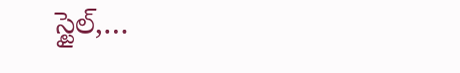స్టైల్,…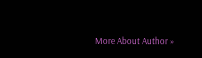More About Author »